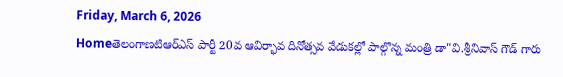Friday, March 6, 2026
Homeతెలంగాణటిఆర్ఎస్ పార్టీ 20వ ఆవిర్భావ దినోత్సవ వేడుకల్లో పాల్గొన్న మంత్రి డా"వి.శ్రీనివాస్ గౌడ్ గారు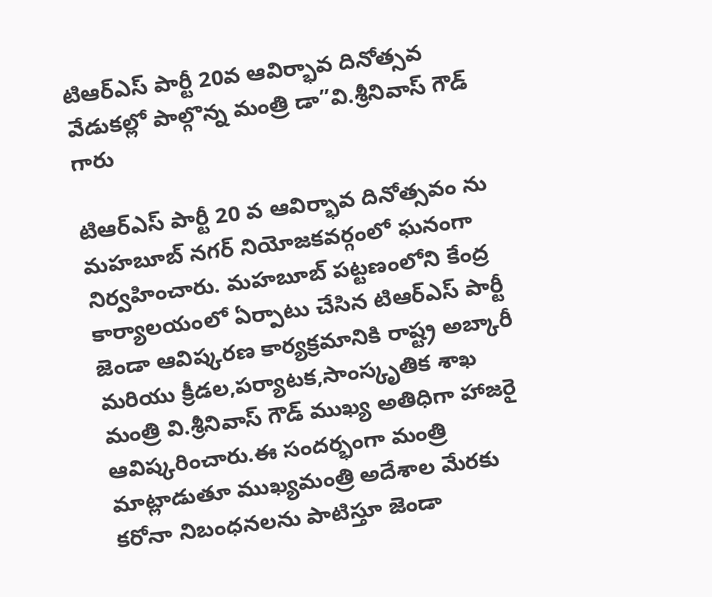టిఆర్ఎస్ పార్టీ 20వ ఆవిర్భావ దినోత్సవ వేడుకల్లో పాల్గొన్న మంత్రి డా”వి.శ్రీనివాస్ గౌడ్ గారు

టిఆర్ఎస్ పార్టీ 20 వ ఆవిర్భావ దినోత్సవం ను మహబూబ్ నగర్ నియోజకవర్గంలో ఘనంగా నిర్వహించారు. మహబూబ్ పట్టణంలోని కేంద్ర కార్యాలయంలో ఏర్పాటు చేసిన టిఆర్ఎస్ పార్టీ జెండా ఆవిష్కరణ కార్యక్రమానికి రాష్ట్ర అబ్కారీ మరియు క్రీడల,పర్యాటక,సాంస్కృతిక శాఖ మంత్రి వి.శ్రీనివాస్ గౌడ్ ముఖ్య అతిధిగా హాజరై ఆవిష్కరించారు.ఈ సందర్భంగా మంత్రి మాట్లాడుతూ ముఖ్యమంత్రి అదేశాల మేరకు కరోనా నిబంధనలను పాటిస్తూ జెండా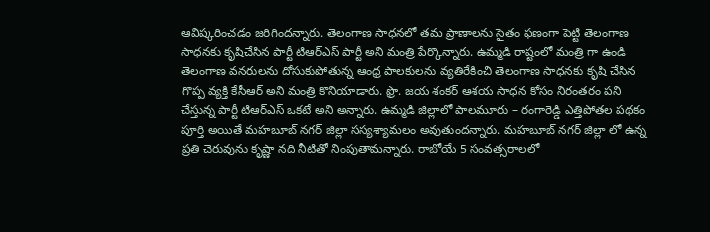ఆవిష్కరించడం జరిగిందన్నారు. తెలంగాణ సాధనలో తమ ప్రాణాలను సైతం ఫణంగా పెట్టి తెలంగాణ సాధనకు కృషిచేసిన పార్టీ టిఆర్ఎస్ పార్టీ అని మంత్రి పేర్కొన్నారు. ఉమ్మడి రాష్టంలో మంత్రి గా ఉండి తెలంగాణ వనరులను దోసుకుపోతున్న ఆంధ్ర పాలకులను వ్యతిరేకించి తెలంగాణ సాధనకు కృషి చేసిన గొప్ప వ్యక్తి కేసీఆర్ అని మంత్రి కొనియాడారు. ఫ్రొ. జయ శంకర్ ఆశయ సాధన కోసం నిరంతరం పని చేస్తున్న పార్టీ టిఆర్ఎస్ ఒకటే అని అన్నారు. ఉమ్మడి జిల్లాలో పాలమూరు – రంగారెడ్డి ఎత్తిపోతల పథకం పూర్తి అయితే మహబూబ్ నగర్ జిల్లా సస్యశ్యామలం అవుతుందన్నారు. మహబూబ్ నగర్ జిల్లా లో ఉన్న ప్రతి చెరువును కృష్ణా నది నీటితో నింపుతామన్నారు. రాబోయే 5 సంవత్సరాలలో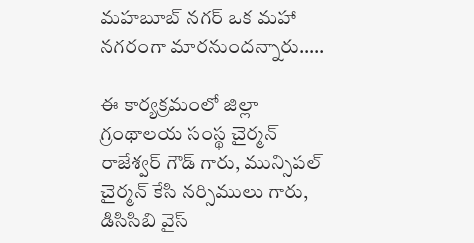మహబూబ్ నగర్ ఒక మహా నగరంగా మారనుందన్నారు…..

ఈ కార్యక్రమంలో జిల్లా గ్రంథాలయ సంస్థ చైర్మన్ రాజేశ్వర్ గౌడ్ గారు, మున్సిపల్ చైర్మన్ కేసి నర్సిములు గారు, డిసిసిబి వైస్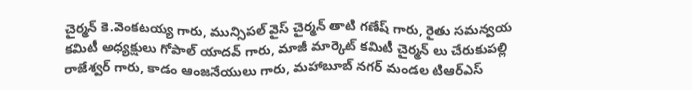చైర్మన్ కె.వెంకటయ్య గారు, మున్సిపల్ వైస్ చైర్మన్ తాటి గణేష్ గారు, రైతు సమన్వయ కమిటీ అధ్యక్షులు గోపాల్ యాదవ్ గారు, మాజీ మార్కెట్ కమిటీ చైర్మన్ లు చేరుకుపల్లి రాజేశ్వర్ గారు, కాడం ఆంజనేయులు గారు, మహాబూబ్ నగర్ మండల టిఆర్ఎస్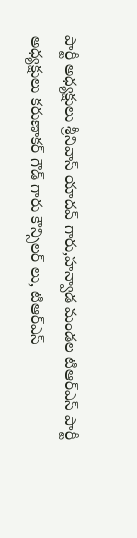పార్టీ అధ్యక్షులు శ్రీనివాస్ యాదవ్ గారు,హన్వాడ మండల టిఆర్ఎస్ పార్టీ అధ్యక్షులు కరుణాకర్ గౌడ్ గారు కౌన్సిలర్ లు, టిఆర్ఎస్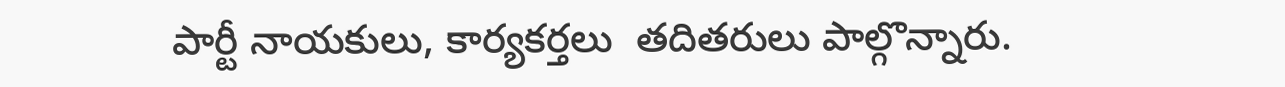పార్టీ నాయకులు, కార్యకర్తలు  తదితరులు పాల్గొన్నారు.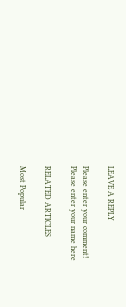LEAVE A REPLY

Please enter your comment!
Please enter your name here

RELATED ARTICLES

Most Popular